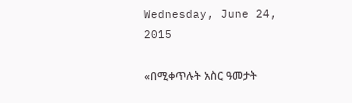Wednesday, June 24, 2015

«በሚቀጥሉት አስር ዓመታት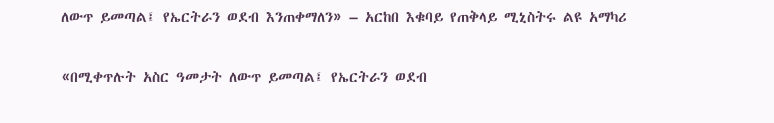ለውጥ ይመጣል፤ የኤርትራን ወደብ እንጠቀማለን» – አርከበ እቁባይ የጠቅላይ ሚኒስትሩ ልዩ አማካሪ

«በሚቀጥሉት አስር ዓመታት ለውጥ ይመጣል፤ የኤርትራን ወደብ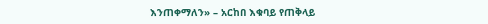እንጠቀማለን» – አርከበ እቁባይ የጠቅላይ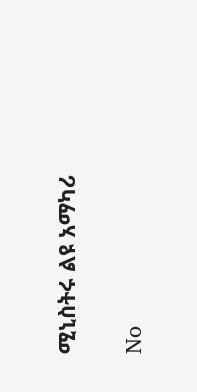ሚኒስትሩ ልዩ አማካሪ

No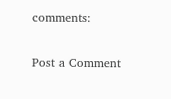comments:

Post a Comment